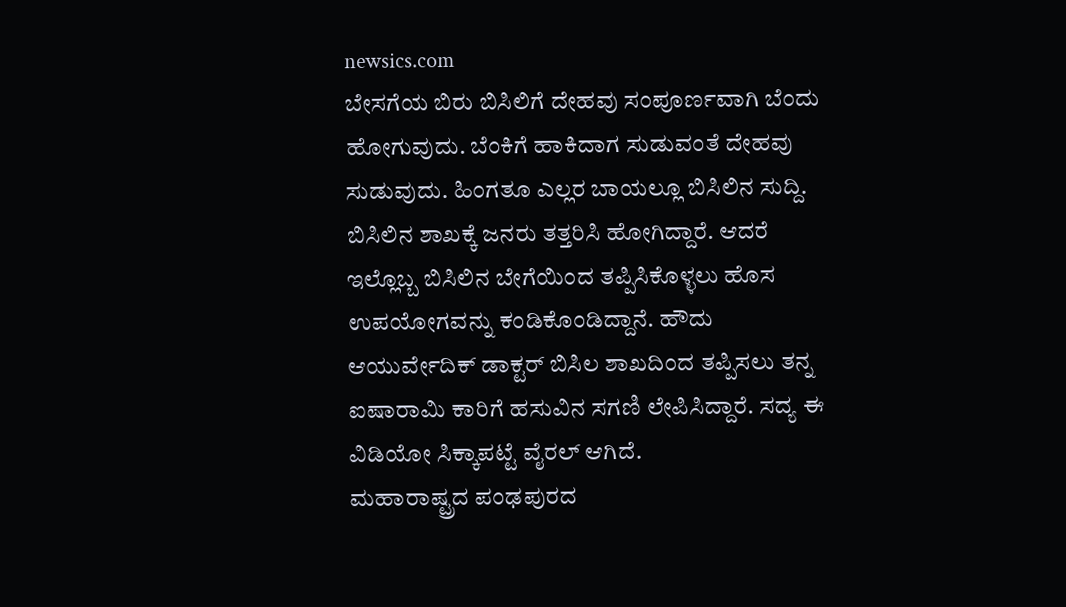newsics.com
ಬೇಸಗೆಯ ಬಿರು ಬಿಸಿಲಿಗೆ ದೇಹವು ಸಂಪೂರ್ಣವಾಗಿ ಬೆಂದು ಹೋಗುವುದು. ಬೆಂಕಿಗೆ ಹಾಕಿದಾಗ ಸುಡುವಂತೆ ದೇಹವು ಸುಡುವುದು. ಹಿಂಗತೂ ಎಲ್ಲರ ಬಾಯಲ್ಲೂ ಬಿಸಿಲಿನ ಸುದ್ದಿ. ಬಿಸಿಲಿನ ಶಾಖಕ್ಕೆ ಜನರು ತತ್ತರಿಸಿ ಹೋಗಿದ್ದಾರೆ. ಆದರೆ ಇಲ್ಲೊಬ್ಬ ಬಿಸಿಲಿನ ಬೇಗೆಯಿಂದ ತಪ್ಪಿಸಿಕೊಳ್ಳಲು ಹೊಸ ಉಪಯೋಗವನ್ನು ಕಂಡಿಕೊಂಡಿದ್ದಾನೆ. ಹೌದು ಆಯುರ್ವೇದಿಕ್ ಡಾಕ್ಟರ್ ಬಿಸಿಲ ಶಾಖದಿಂದ ತಪ್ಪಿಸಲು ತನ್ನ ಐಷಾರಾಮಿ ಕಾರಿಗೆ ಹಸುವಿನ ಸಗಣಿ ಲೇಪಿಸಿದ್ದಾರೆ. ಸದ್ಯ ಈ ವಿಡಿಯೋ ಸಿಕ್ಕಾಪಟ್ಟೆ ವೈರಲ್ ಆಗಿದೆ.
ಮಹಾರಾಷ್ಟ್ರದ ಪಂಢಪುರದ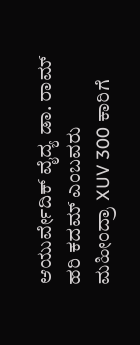ಆಯುರ್ವೇದಿಕ್ ವೈದ್ಯ ಡಾ. ರಾಮ್ ಹರಿ ಕದಮ್ ಎಂಬವರು ಮಹೀಂದ್ರಾ XUV 300 ಕಾರಿಗೆ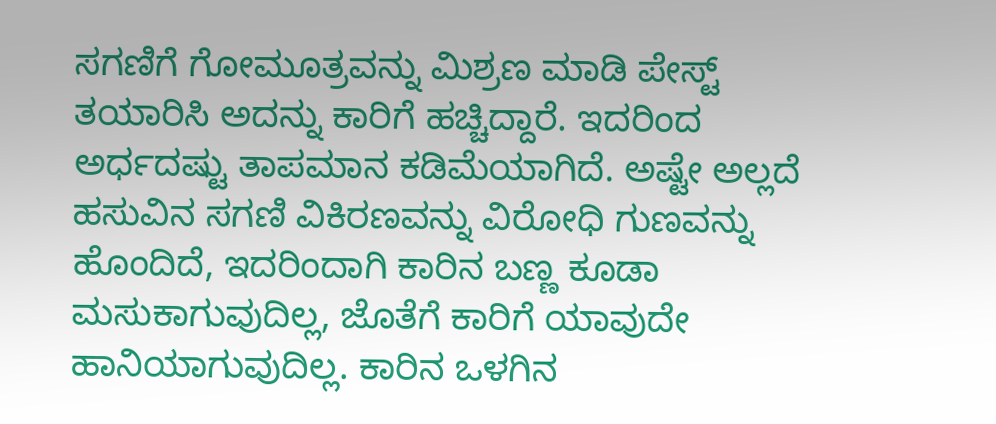ಸಗಣಿಗೆ ಗೋಮೂತ್ರವನ್ನು ಮಿಶ್ರಣ ಮಾಡಿ ಪೇಸ್ಟ್ ತಯಾರಿಸಿ ಅದನ್ನು ಕಾರಿಗೆ ಹಚ್ಚಿದ್ದಾರೆ. ಇದರಿಂದ ಅರ್ಧದಷ್ಟು ತಾಪಮಾನ ಕಡಿಮೆಯಾಗಿದೆ. ಅಷ್ಟೇ ಅಲ್ಲದೆ ಹಸುವಿನ ಸಗಣಿ ವಿಕಿರಣವನ್ನು ವಿರೋಧಿ ಗುಣವನ್ನು ಹೊಂದಿದೆ, ಇದರಿಂದಾಗಿ ಕಾರಿನ ಬಣ್ಣ ಕೂಡಾ ಮಸುಕಾಗುವುದಿಲ್ಲ, ಜೊತೆಗೆ ಕಾರಿಗೆ ಯಾವುದೇ ಹಾನಿಯಾಗುವುದಿಲ್ಲ. ಕಾರಿನ ಒಳಗಿನ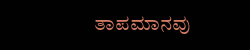ತಾಪಮಾನವು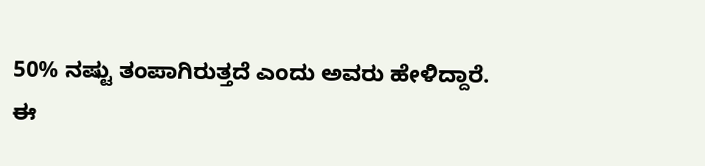50% ನಷ್ಟು ತಂಪಾಗಿರುತ್ತದೆ ಎಂದು ಅವರು ಹೇಳಿದ್ದಾರೆ.
ಈ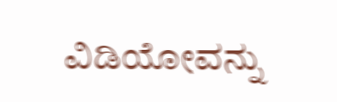ವಿಡಿಯೋವನ್ನು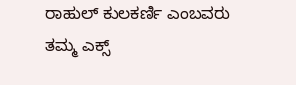ರಾಹುಲ್ ಕುಲಕರ್ಣಿ ಎಂಬವರು ತಮ್ಮ ಎಕ್ಸ್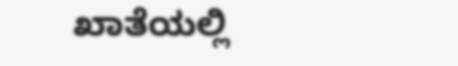ಖಾತೆಯಲ್ಲಿ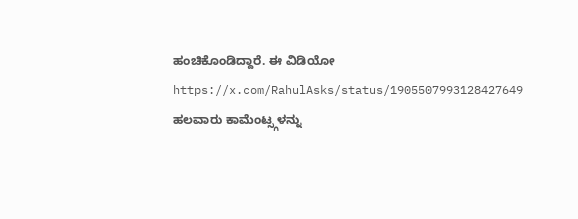ಹಂಚಿಕೊಂಡಿದ್ದಾರೆ. ಈ ವಿಡಿಯೋ https://x.com/RahulAsks/status/1905507993128427649 ಹಲವಾರು ಕಾಮೆಂಟ್ಸ್ಗಳನ್ನು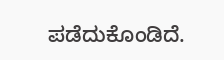ಪಡೆದುಕೊಂಡಿದೆ.